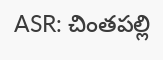ASR: చింతపల్లి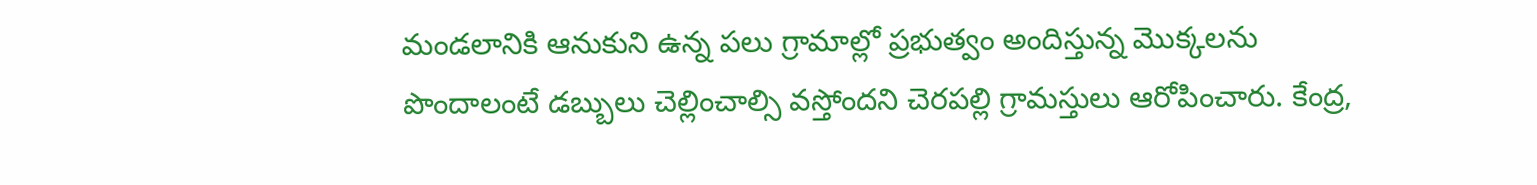మండలానికి ఆనుకుని ఉన్న పలు గ్రామాల్లో ప్రభుత్వం అందిస్తున్న మొక్కలను పొందాలంటే డబ్బులు చెల్లించాల్సి వస్తోందని చెరపల్లి గ్రామస్తులు ఆరోపించారు. కేంద్ర,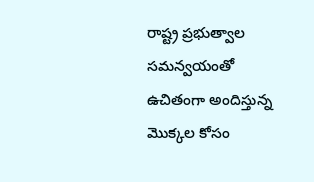రాష్ట్ర ప్రభుత్వాల సమన్వయంతో ఉచితంగా అందిస్తున్న మొక్కల కోసం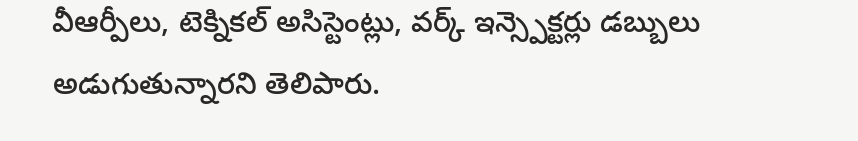వీఆర్పీలు, టెక్నికల్ అసిస్టెంట్లు, వర్క్ ఇన్స్పెక్టర్లు డబ్బులు అడుగుతున్నారని తెలిపారు.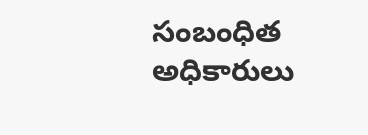సంబంధిత అధికారులు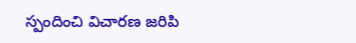స్పందించి విచారణ జరిపి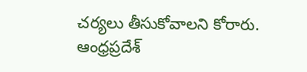చర్యలు తీసుకోవాలని కోరారు.
ఆంధ్రప్రదేశ్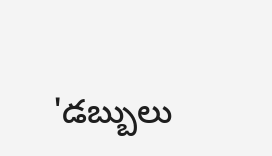'డబ్బులు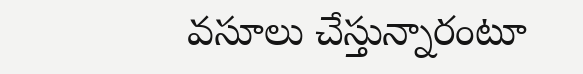వసూలు చేస్తున్నారంటూ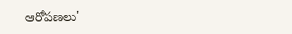ఆరోపణలు'